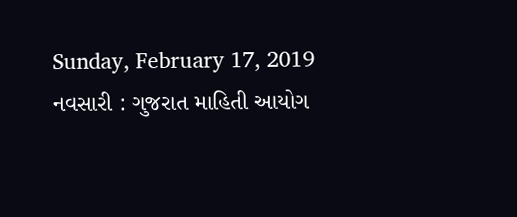Sunday, February 17, 2019
નવસારી : ગુજરાત માહિતી આયોગ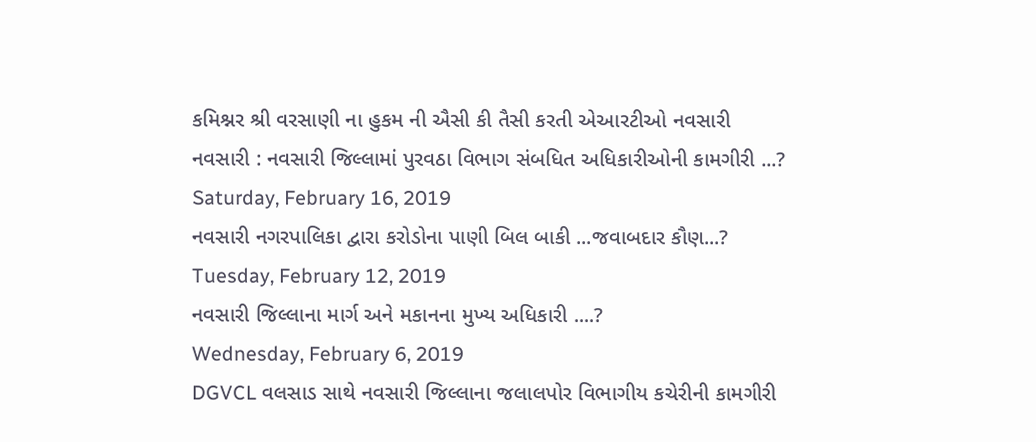કમિશ્નર શ્રી વરસાણી ના હુકમ ની ઐસી કી તૈસી કરતી એઆરટીઓ નવસારી
નવસારી : નવસારી જિલ્લામાં પુરવઠા વિભાગ સંબધિત અધિકારીઓની કામગીરી ...?
Saturday, February 16, 2019
નવસારી નગરપાલિકા દ્વારા કરોડોના પાણી બિલ બાકી ...જવાબદાર કૌણ...?
Tuesday, February 12, 2019
નવસારી જિલ્લાના માર્ગ અને મકાનના મુખ્ય અધિકારી ....?
Wednesday, February 6, 2019
DGVCL વલસાડ સાથે નવસારી જિલ્લાના જલાલપોર વિભાગીય કચેરીની કામગીરી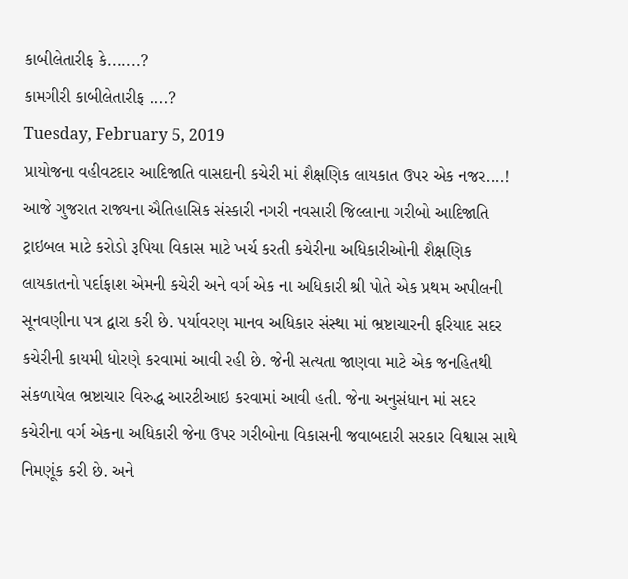કાબીલેતારીફ કે.......?
કામગીરી કાબીલેતારીફ ....?
Tuesday, February 5, 2019
પ્રાયોજના વહીવટદાર આદિજાતિ વાસદાની કચેરી માં શૈક્ષણિક લાયકાત ઉપર એક નજર....!
આજે ગુજરાત રાજ્યના ઐતિહાસિક સંસ્કારી નગરી નવસારી જિલ્લાના ગરીબો આદિજાતિ ટ્રાઇબલ માટે કરોડો રૂપિયા વિકાસ માટે ખર્ચ કરતી કચેરીના અધિકારીઓની શૈક્ષણિક લાયકાતનો પર્દાફાશ એમની કચેરી અને વર્ગ એક ના અધિકારી શ્રી પોતે એક પ્રથમ અપીલની સૂનવણીના પત્ર દ્વારા કરી છે. પર્યાવરણ માનવ અધિકાર સંસ્થા માં ભ્રષ્ટાચારની ફરિયાદ સદર કચેરીની કાયમી ધોરણે કરવામાં આવી રહી છે. જેની સત્યતા જાણવા માટે એક જનહિતથી સંકળાયેલ ભ્રષ્ટાચાર વિરુદ્ધ આરટીઆઇ કરવામાં આવી હતી. જેના અનુસંધાન માં સદર કચેરીના વર્ગ એકના અધિકારી જેના ઉપર ગરીબોના વિકાસની જવાબદારી સરકાર વિશ્વાસ સાથે નિમણૂંક કરી છે. અને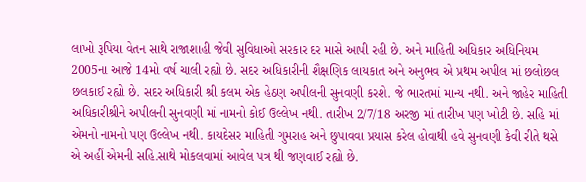લાખો રૂપિયા વેતન સાથે રાજાશાહી જેવી સુવિધાઓ સરકાર દર માસે આપી રહી છે. અને માહિતી અધિકાર અધિનિયમ 2005ના આજે 14મો વર્ષ ચાલી રહ્યો છે. સદર અધિકારીની શૈક્ષણિક લાયકાત અને અનુભવ એ પ્રથમ અપીલ માં છલોછલ છલકાઈ રહ્યો છે. સદર અધિકારી શ્રી કલમ એક હેઠણ અપીલની સુનવણી કરશે. જે ભારતમાં માન્ય નથી. અને જાહેર માહિતી અધિકારીશ્રીને અપીલની સુનવણી માં નામનો કોઈ ઉલ્લેખ નથી. તારીખ 2/7/18 અરજી માં તારીખ પણ ખોટી છે. સહિ માં એમનો નામનો પણ ઉલ્લેખ નથી. કાયદેસર માહિતી ગુમરાહ અને છુપાવવા પ્રયાસ કરેલ હોવાથી હવે સુનવણી કેવી રીતે થસે એ અહીં એમની સહિ.સાથે મોકલવામાં આવેલ પત્ર થી જણવાઈ રહ્યો છે.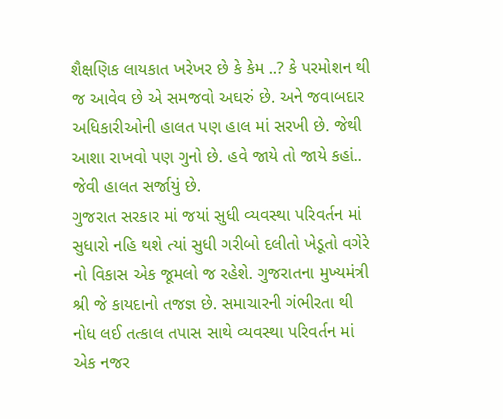શૈક્ષણિક લાયકાત ખરેખર છે કે કેમ ..? કે પરમોશન થી જ આવેવ છે એ સમજવો અઘરું છે. અને જવાબદાર અધિકારીઓની હાલત પણ હાલ માં સરખી છે. જેથી આશા રાખવો પણ ગુનો છે. હવે જાયે તો જાયે કહાં.. જેવી હાલત સર્જાયું છે.
ગુજરાત સરકાર માં જયાં સુધી વ્યવસ્થા પરિવર્તન માં સુધારો નહિ થશે ત્યાં સુધી ગરીબો દલીતો ખેડૂતો વગેરે નો વિકાસ એક જૂમલો જ રહેશે. ગુજરાતના મુખ્યમંત્રી શ્રી જે કાયદાનો તજજ્ઞ છે. સમાચારની ગંભીરતા થી નોધ લઈ તત્કાલ તપાસ સાથે વ્યવસ્થા પરિવર્તન માં એક નજર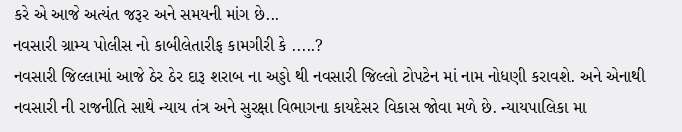કરે એ આજે અત્યંત જરૂર અને સમયની માંગ છે...
નવસારી ગ્રામ્ય પોલીસ નો કાબીલેતારીફ કામગીરી કે .....?
નવસારી જિલ્લામાં આજે ઠેર ઠેર દારૂ શરાબ ના અડ્ડો થી નવસારી જિલ્લો ટોપટેન માં નામ નોધણી કરાવશે. અને એનાથી નવસારી ની રાજનીતિ સાથે ન્યાય તંત્ર અને સુરક્ષા વિભાગના કાયદેસર વિકાસ જોવા મળે છે. ન્યાયપાલિકા મા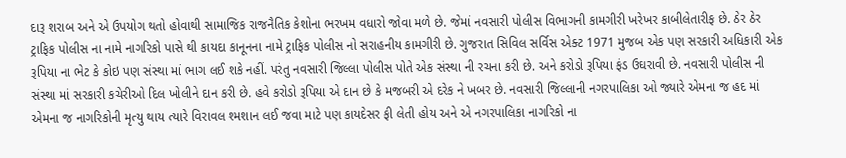દારૂ શરાબ અને એ ઉપયોગ થતો હોવાથી સામાજિક રાજનૈતિક કેશોના ભરખમ વધારો જોવા મળે છે. જેમાં નવસારી પોલીસ વિભાગની કામગીરી ખરેખર કાબીલેતારીફ છે. ઠેર ઠેર ટ્રાફિક પોલીસ ના નામે નાગરિકો પાસે થી કાયદા કાનૂનના નામે ટ્રાફિક પોલીસ નો સરાહનીય કામગીરી છે. ગુજરાત સિવિલ સર્વિસ એક્ટ 1971 મુજબ એક પણ સરકારી અધિકારી એક રૂપિયા ના ભેટ કે કોઇ પણ સંસ્થા માં ભાગ લઈ શકે નહીં. પરંતુ નવસારી જિલ્લા પોલીસ પોતે એક સંસ્થા ની રચના કરી છે. અને કરોડો રૂપિયા ફંડ ઉઘરાવી છે. નવસારી પોલીસ ની સંસ્થા માં સરકારી કચેરીઓ દિલ ખોલીને દાન કરી છે. હવે કરોડો રૂપિયા એ દાન છે કે મજબરી એ દરેક ને ખબર છે. નવસારી જિલ્લાની નગરપાલિકા ઓ જ્યારે એમના જ હદ માં એમના જ નાગરિકોની મૃત્યુ થાય ત્યારે વિરાવલ શ્મશાન લઈ જવા માટે પણ કાયદેસર ફી લેતી હોય અને એ નગરપાલિકા નાગરિકો ના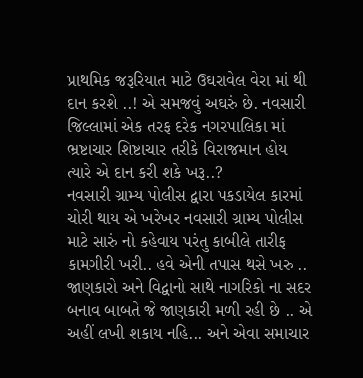પ્રાથમિક જરૂરિયાત માટે ઉઘરાવેલ વેરા માં થી દાન કરશે ..! એ સમજવું અઘરું છે. નવસારી જિલ્લામાં એક તરફ દરેક નગરપાલિકા માં ભ્રષ્ટાચાર શિષ્ટાચાર તરીકે વિરાજમાન હોય ત્યારે એ દાન કરી શકે ખરૂ..?
નવસારી ગ્રામ્ય પોલીસ દ્વારા પકડાયેલ કારમાં ચોરી થાય એ ખરેખર નવસારી ગ્રામ્ય પોલીસ માટે સારું નો કહેવાય પરંતુ કાબીલે તારીફ કામગીરી ખરી.. હવે એની તપાસ થસે ખરુ .. જાણકારો અને વિદ્વાનો સાથે નાગરિકો ના સદર બનાવ બાબતે જે જાણકારી મળી રહી છે .. એ અહીં લખી શકાય નહિ... અને એવા સમાચાર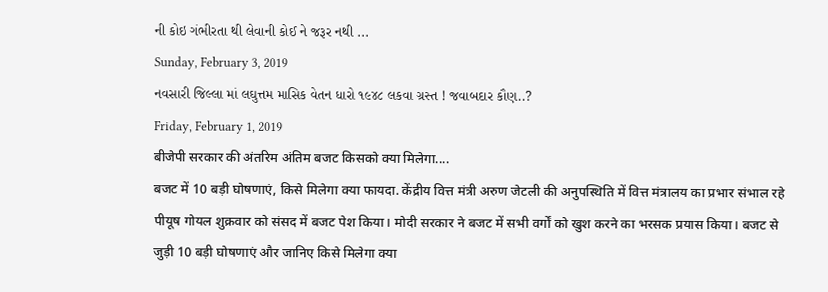ની કોઇ ગંભીરતા થી લેવાની કોઈ ને જરૂર નથી ...
Sunday, February 3, 2019
નવસારી જિલ્લા માં લઘુત્તમ માસિક વેતન ધારો ૧૯૪૮ લકવા ગ્રસ્ત ! જવાબદાર કૌણ..?
Friday, February 1, 2019
बीजेपी सरकार की अंतरिम अंतिम बजट किसको क्या मिलेगा....
बजट में 10 बड़ी घोषणाएं, किसे मिलेगा क्या फायदा. केंद्रीय वित्त मंत्री अरुण जेटली की अनुपस्थिति में वित्त मंत्रालय का प्रभार संभाल रहे पीयूष गोयल शुक्रवार को संसद में बजट पेश किया। मोदी सरकार ने बजट में सभी वर्गों को खुश करने का भरसक प्रयास किया। बजट से जुड़ी 10 बड़ी घोषणाएं और जानिए किसे मिलेगा क्या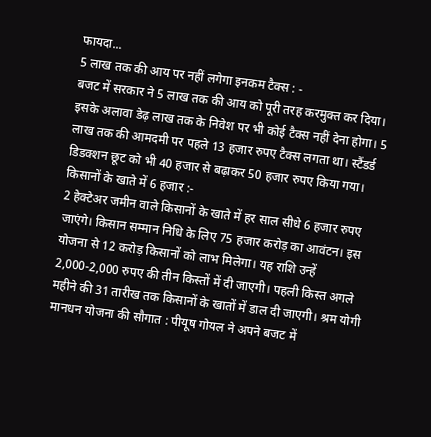फायदा...
5 लाख तक की आय पर नहीं लगेगा इनकम टैक्स : -
बजट में सरकार ने 5 लाख तक की आय को पूरी तरह करमुक्त कर दिया। इसके अलावा डेढ़ लाख तक के निवेश पर भी कोई टैक्स नहीं देना होगा। 5 लाख तक की आमदमी पर पहले 13 हजार रुपए टैक्स लगता था। स्टैंडर्ड डिडक्शन छूट को भी 40 हजार से बढ़ाकर 50 हजार रुपए किया गया।
किसानों के खाते में 6 हजार :-
2 हेक्टेअर जमीन वाले किसानों के खाते में हर साल सीधे 6 हजार रुपए जाएंगे। किसान सम्मान निधि के लिए 75 हजार करोड़ का आवंटन। इस योजना से 12 करोड़ किसानों को लाभ मिलेगा। यह राशि उन्हें 2,000-2,000 रुपए की तीन किस्तों में दी जाएगी। पहली किस्त अगले महीने की 31 तारीख तक किसानों के खातों में डाल दी जाएगी। श्रम योगी मानधन योजना की सौगात : पीयूष गोयल ने अपने बजट में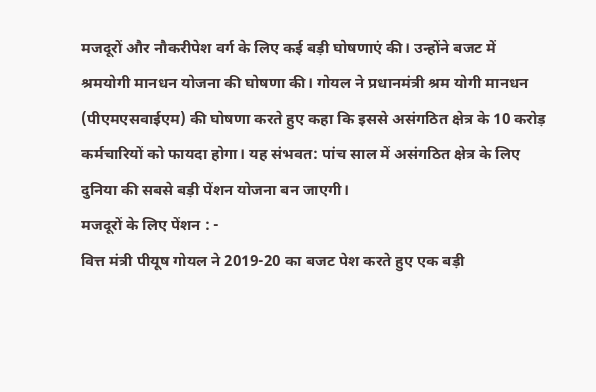मजदूरों और नौकरीपेश वर्ग के लिए कई बड़ी घोषणाएं की। उन्होंने बजट में श्रमयोगी मानधन योजना की घोषणा की। गोयल ने प्रधानमंत्री श्रम योगी मानधन (पीएमएसवाईएम) की घोषणा करते हुए कहा कि इससे असंगठित क्षेत्र के 10 करोड़ कर्मचारियों को फायदा होगा। यह संभवत: पांच साल में असंगठित क्षेत्र के लिए दुनिया की सबसे बड़ी पेंशन योजना बन जाएगी।
मजदूरों के लिए पेंशन : -
वित्त मंत्री पीयूष गोयल ने 2019-20 का बजट पेश करते हुए एक बड़ी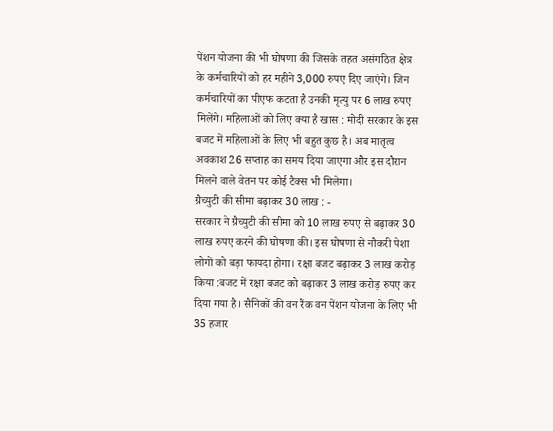पेंशन योजना की भी घोषणा की जिसके तहत असंगठित क्षेत्र के कर्मचारियों को हर महीने 3,000 रुपए दिए जाएंगे। जिन कर्मचारियों का पीएफ कटता है उनकी मृत्यु पर 6 लाख रुपए मिलेंगे। महिलाओं को लिए क्या है खास : मोदी सरकार के इस बजट में महिलाओं के लिए भी बहुत कुछ है। अब मातृत्व अवकाश 26 सप्ताह का समय दिया जाएगा और इस दौरान मिलने वाले वेतन पर कोई टैक्स भी मिलेगा।
ग्रैच्युटी की सीमा बढ़ाकर 30 लाख : -
सरकार ने ग्रैच्युटी की सीमा को 10 लाख रुपए से बढ़ाकर 30 लाख रुपए करने की घोषणा की। इस घोषणा से नौकरी पेशा लोगों को बड़ा फायदा होगा। रक्षा बजट बढ़ाकर 3 लाख करोड़ किया :बजट में रक्षा बजट को बढ़ाकर 3 लाख करोड़ रुपए कर दिया गया है। सैनिकों की वन रैंक वन पेंशन योजना के लिए भी 35 हजार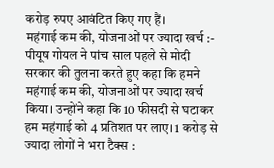करोड़ रुपए आवंटित किए गए हैं।
महंगाई कम की, योजनाओं पर ज्यादा खर्च :-
पीयूष गोयल ने पांच साल पहले से मोदी सरकार की तुलना करते हुए कहा कि हमने महंगाई कम की, योजनाओं पर ज्यादा खर्च किया। उन्होंने कहा कि 10 फीसदी से घटाकर हम महंगाई को 4 प्रतिशत पर लाए। 1 करोड़ से ज्यादा लोगों ने भरा टैक्स :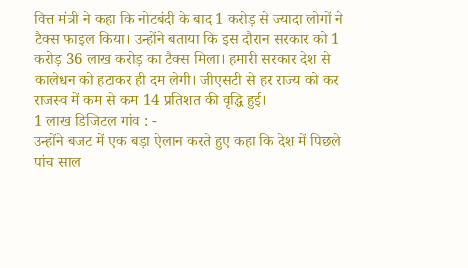वित्त मंत्री ने कहा कि नोटबंदी के बाद 1 करोड़ से ज्यादा लोगों ने टैक्स फाइल किया। उन्होंने बताया कि इस दौरान सरकार को 1 करोड़ 36 लाख करोड़ का टैक्स मिला। हमारी सरकार देश से कालेधन को हटाकर ही दम लेगी। जीएसटी से हर राज्य को कर राजस्व में कम से कम 14 प्रतिशत की वृद्धि हुई।
1 लाख डिजिटल गांव : -
उन्होंने बजट में एक बड़ा ऐलान करते हुए कहा कि देश में पिछले पांच साल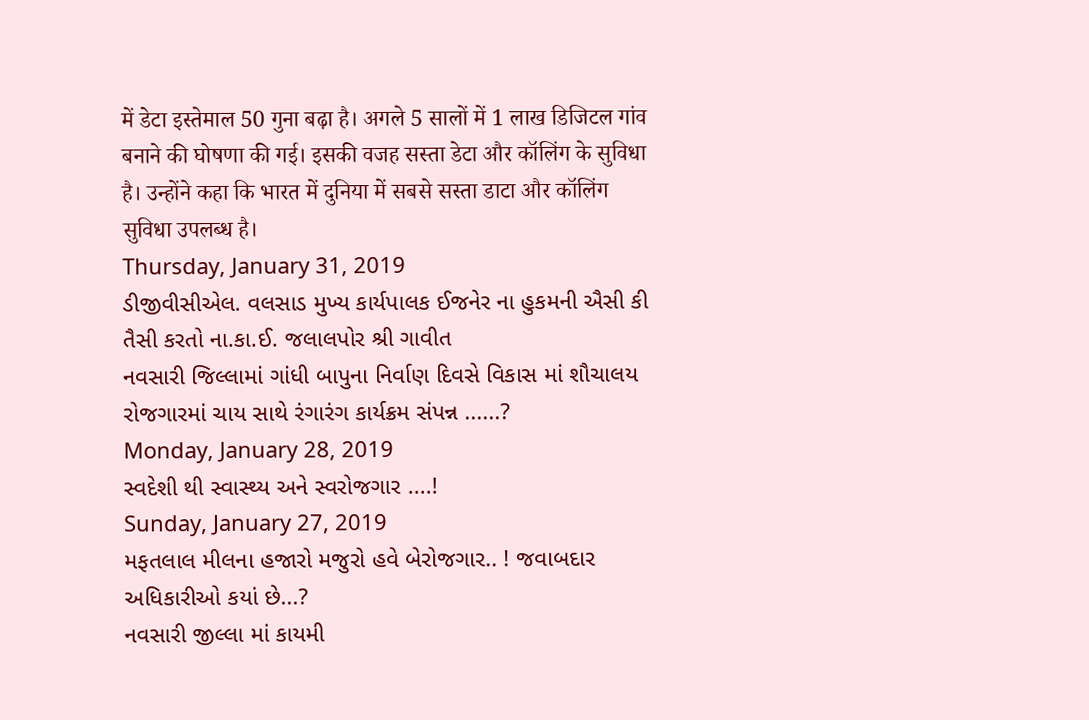में डेटा इस्तेमाल 50 गुना बढ़ा है। अगले 5 सालों में 1 लाख डिजिटल गांव बनाने की घोषणा की गई। इसकी वजह सस्ता डेटा और कॉलिंग के सुविधा है। उन्होंने कहा कि भारत में दुनिया में सबसे सस्ता डाटा और कॉलिंग सुविधा उपलब्ध है।
Thursday, January 31, 2019
ડીજીવીસીએલ. વલસાડ મુખ્ય કાર્યપાલક ઈજનેર ના હુકમની ઐસી કી તૈસી કરતો ના.કા.ઈ. જલાલપોર શ્રી ગાવીત
નવસારી જિલ્લામાં ગાંધી બાપુના નિર્વાણ દિવસે વિકાસ માં શૌચાલય રોજગારમાં ચાય સાથે રંગારંગ કાર્યક્રમ સંપન્ન ......?
Monday, January 28, 2019
સ્વદેશી થી સ્વાસ્થ્ય અને સ્વરોજગાર ....!
Sunday, January 27, 2019
મફતલાલ મીલના હજારો મજુરો હવે બેરોજગાર.. ! જવાબદાર અધિકારીઓ કયાં છે...?
નવસારી જીલ્લા માં કાયમી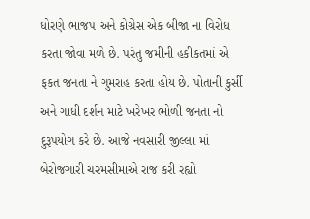ધોરણે ભાજપ અને કોગ્રેસ એક બીજા ના વિરોધ કરતા જોવા મળે છે. પરંતુ જમીની હકીકતમાં એ ફકત જનતા ને ગુમરાહ કરતા હોય છે. પોતાની કુર્સી અને ગાધી દર્શન માટે ખરેખર ભોળી જનતા નો દુરૂપયોગ કરે છે. આજે નવસારી જીલ્લા માં બેરોજગારી ચરમસીમાએ રાજ કરી રહ્યો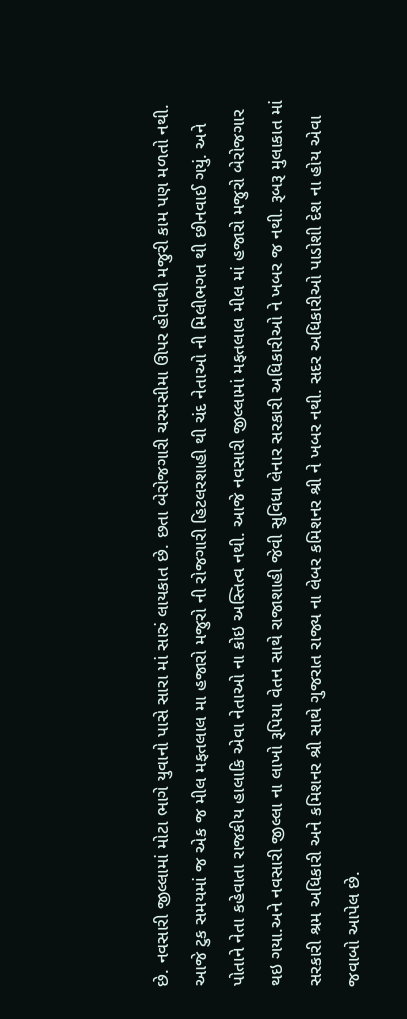છે. નવસારી જીલ્લામાં મોટા ભાગે યુવાનો પાસે સારા માં સારું લાયકાત છે. છતા બેરોજગારી ચરમસીમા ઊપર હોવાથી મજુરી કામ પણ મળતો નથી. આજે ટુક સમયમાં જ એક જ મીલ મફતલાલ મા હજારો મજુરો ની રોજગારી હિટલરશાહી થી ચંદ નેતાઓ ની મિલીભગત થી છીનવાઈ ગયું. અને પોતાને નેતા કહેવાતા રાજકીય હાલાકિ એવા નેતાઓ ના કોઇ અસ્તિત્વ નથી. આજે નવસારી જીલ્લામાં મફતલાલ મીલ માં હજારો મજુરો બેરોજગાર થઇ ગયા.અને નવસારી જીલ્લા ના લાખો રૂપિયા વેતન સાથે રાજાશાહી જેવી સુવિધા લેનાર સરકારી અધિકારીઓ ને ખબર જ નથી. રૂબરૂ મુલાકાત માં સરકારી શ્રમ અધિકારી અને કમિશનર શ્રી સાથે ગુજરાત રાજ્ય ના લેબર કમિશનર શ્રી ને ખબર નથી. સદર અધિકારીઓ પાડોશી દેશ ના હોય એવા જવાબો આપેલ છે.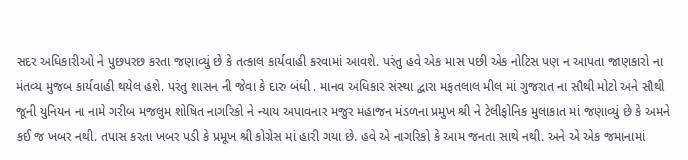સદર અધિકારીઓ ને પુછપરછ કરતા જણાવ્યું છે કે તત્કાલ કાર્યવાહી કરવામાં આવશે. પરંતુ હવે એક માસ પછી એક નોટિસ પણ ન આપતા જાણકારો ના મંતવ્ય મુજબ કાર્યવાહી થયેલ હશે. પરંતુ શાસન ની જેવા કે દારુ બંધી . માનવ અધિકાર સંસ્થા દ્વારા મફતલાલ મીલ માં ગુજરાત ના સૌથી મોટો અને સૌથી જૂની યુનિયન ના નામે ગરીબ મજલુમ શોષિત નાગરિકો ને ન્યાય અપાવનાર મજુર મહાજન મંડળના પ્રમુખ શ્રી ને ટેલીફોનિક મુલાકાત માં જણાવ્યું છે કે અમને કઈ જ ખબર નથી. તપાસ કરતા ખબર પડી કે પ્રમૂખ શ્રી કોગ્રેસ માં હારી ગયા છે. હવે એ નાગરિકો કે આમ જનતા સાથે નથી. અને એ એક જમાનામાં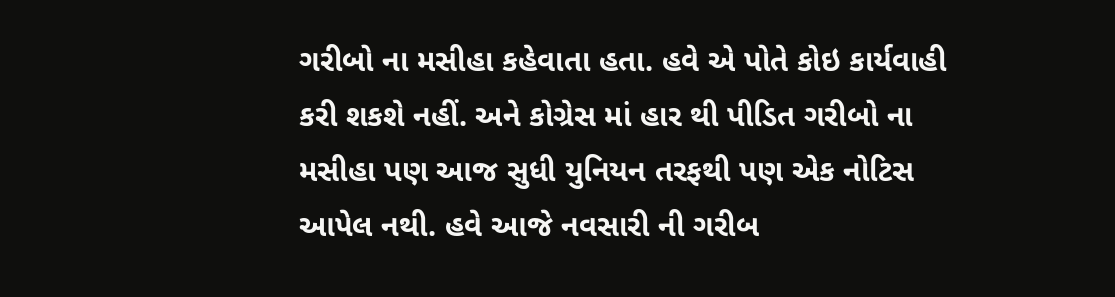ગરીબો ના મસીહા કહેવાતા હતા. હવે એ પોતે કોઇ કાર્યવાહી કરી શકશે નહીં. અને કોગ્રેસ માં હાર થી પીડિત ગરીબો ના મસીહા પણ આજ સુધી યુનિયન તરફથી પણ એક નોટિસ આપેલ નથી. હવે આજે નવસારી ની ગરીબ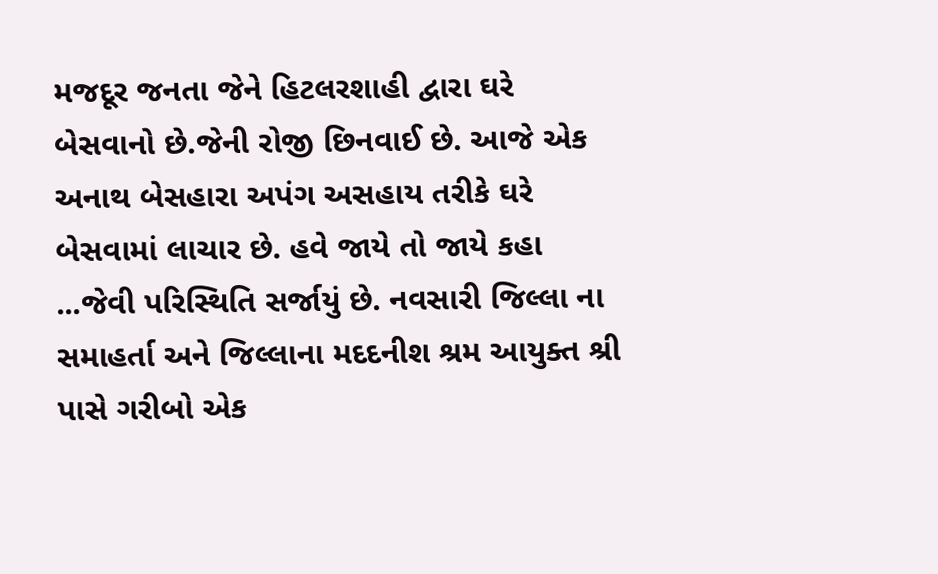મજદૂર જનતા જેને હિટલરશાહી દ્વારા ઘરે બેસવાનો છે.જેની રોજી છિનવાઈ છે. આજે એક અનાથ બેસહારા અપંગ અસહાય તરીકે ઘરે બેસવામાં લાચાર છે. હવે જાયે તો જાયે કહા ...જેવી પરિસ્થિતિ સર્જાયું છે. નવસારી જિલ્લા ના સમાહર્તા અને જિલ્લાના મદદનીશ શ્રમ આયુક્ત શ્રી પાસે ગરીબો એક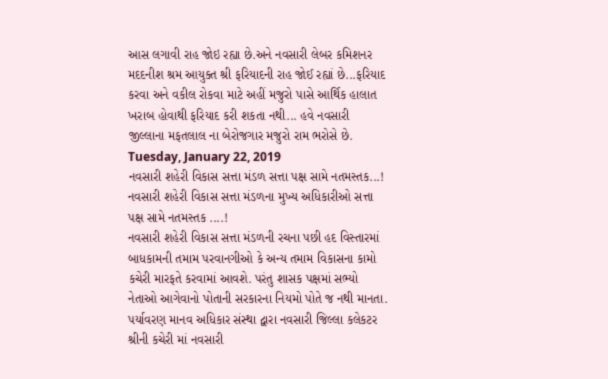આસ લગાવી રાહ જોઇ રહ્યા છે.અને નવસારી લેબર કમિશનર મદદનીશ શ્રમ આયુક્ત શ્રી ફરિયાદની રાહ જોઈ રહ્યાં છે...ફરિયાદ કરવા અને વકીલ રોકવા માટે અહીં મજુરો પાસે આર્થિક હાલાત ખરાબ હોવાથી ફરિયાદ કરી શકતા નથી... હવે નવસારી જીલ્લાના મફતલાલ ના બેરોજગાર મજુરો રામ ભરોસે છે.
Tuesday, January 22, 2019
નવસારી શહેરી વિકાસ સત્તા મંડળ સત્તા પક્ષ સામે નતમસ્તક...!
નવસારી શહેરી વિકાસ સત્તા મંડળના મુખ્ય અધિકારીઓ સત્તા પક્ષ સામે નતમસ્તક ....!
નવસારી શહેરી વિકાસ સત્તા મંડળની રચના પછી હદ વિસ્તારમાં બાધકામની તમામ પરવાનગીઓ કે અન્ય તમામ વિકાસના કામો કચેરી મારફતે કરવામાં આવશે. પરંતુ શાસક પક્ષમાં સભ્યો નેતાઓ આગેવાનો પોતાની સરકારના નિયમો પોતે જ નથી માનતા. પર્યાવરણ માનવ અધિકાર સંસ્થા દ્વારા નવસારી જિલ્લા કલેકટર શ્રીની કચેરી માં નવસારી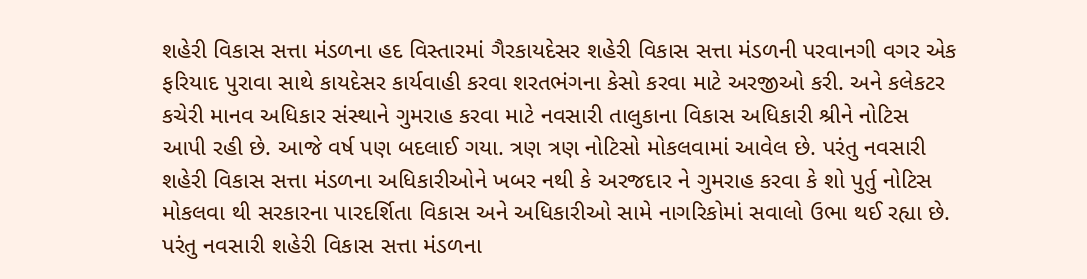શહેરી વિકાસ સત્તા મંડળના હદ વિસ્તારમાં ગૈરકાયદેસર શહેરી વિકાસ સત્તા મંડળની પરવાનગી વગર એક ફરિયાદ પુરાવા સાથે કાયદેસર કાર્યવાહી કરવા શરતભંગના કેસો કરવા માટે અરજીઓ કરી. અને કલેકટર કચેરી માનવ અધિકાર સંસ્થાને ગુમરાહ કરવા માટે નવસારી તાલુકાના વિકાસ અધિકારી શ્રીને નોટિસ આપી રહી છે. આજે વર્ષ પણ બદલાઈ ગયા. ત્રણ ત્રણ નોટિસો મોકલવામાં આવેલ છે. પરંતુ નવસારી શહેરી વિકાસ સત્તા મંડળના અધિકારીઓને ખબર નથી કે અરજદાર ને ગુમરાહ કરવા કે શો પુર્તુ નોટિસ મોકલવા થી સરકારના પારદર્શિતા વિકાસ અને અધિકારીઓ સામે નાગરિકોમાં સવાલો ઉભા થઈ રહ્યા છે. પરંતુ નવસારી શહેરી વિકાસ સત્તા મંડળના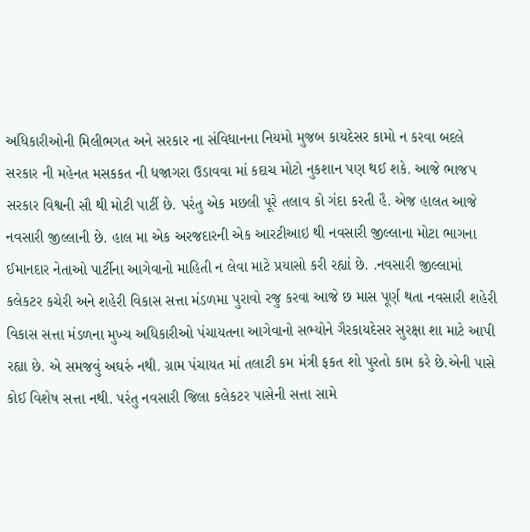અધિકારીઓની મિલીભગત અને સરકાર ના સંવિધાનના નિયમો મુજબ કાયદેસર કામો ન કરવા બદલે સરકાર ની મહેનત મસકકત ની ધજાગરા ઉડાવવા માં કદાચ મોટો નુકશાન પણ થઈ શકે. આજે ભાજપ સરકાર વિશ્વની સૌ થી મોટી પાર્ટી છે. પરંતુ એક મછલી પૂરે તલાવ કો ગંદા કરતી હૈ. એજ હાલત આજે નવસારી જીલ્લાની છે. હાલ મા એક અરજદારની એક આરટીઆઇ થી નવસારી જીલ્લાના મોટા ભાગના ઈમાનદાર નેતાઓ પાર્ટીના આગેવાનો માહિતી ન લેવા માટે પ્રયાસો કરી રહ્યાં છે. .નવસારી જીલ્લામાં કલેકટર કચેરી અને શહેરી વિકાસ સત્તા મંડળમા પુરાવો રજુ કરવા આજે છ માસ પૂર્ણ થતા નવસારી શહેરી વિકાસ સત્તા મંડળના મુખ્ય અધિકારીઓ પંચાયતના આગેવાનો સભ્યોને ગૈરકાયદેસર સુરક્ષા શા માટે આપી રહ્યા છે. એ સમજવું અઘરું નથી. ગ્રામ પંચાયત માં તલાટી કમ મંત્રી ફકત શો પુરતો કામ કરે છે.એની પાસે કોઈ વિશેષ સત્તા નથી. પરંતુ નવસારી જિલા કલેકટર પાસેની સત્તા સામે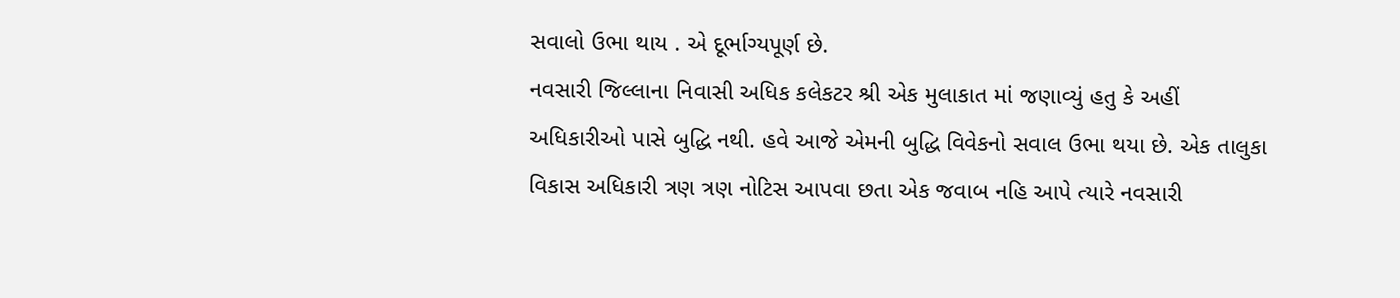સવાલો ઉભા થાય . એ દૂર્ભાગ્યપૂર્ણ છે.
નવસારી જિલ્લાના નિવાસી અધિક કલેકટર શ્રી એક મુલાકાત માં જણાવ્યું હતુ કે અહીં અધિકારીઓ પાસે બુદ્ધિ નથી. હવે આજે એમની બુદ્ધિ વિવેકનો સવાલ ઉભા થયા છે. એક તાલુકા વિકાસ અધિકારી ત્રણ ત્રણ નોટિસ આપવા છતા એક જવાબ નહિ આપે ત્યારે નવસારી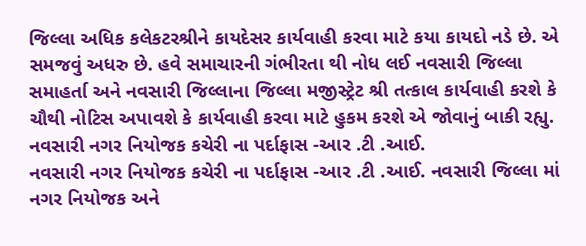જિલ્લા અધિક કલેકટરશ્રીને કાયદેસર કાર્યવાહી કરવા માટે કયા કાયદો નડે છે. એ સમજવું અધરુ છે. હવે સમાચારની ગંભીરતા થી નોધ લઈ નવસારી જિલ્લા સમાહર્તા અને નવસારી જિલ્લાના જિલ્લા મજીસ્ટ્રેટ શ્રી તત્કાલ કાર્યવાહી કરશે કે ચૌથી નોટિસ અપાવશે કે કાર્યવાહી કરવા માટે હુકમ કરશે એ જોવાનું બાકી રહ્યુ.
નવસારી નગર નિયોજક કચેરી ના પર્દાફાસ -આર .ટી .આઈ.
નવસારી નગર નિયોજક કચેરી ના પર્દાફાસ -આર .ટી .આઈ. નવસારી જિલ્લા માં નગર નિયોજક અને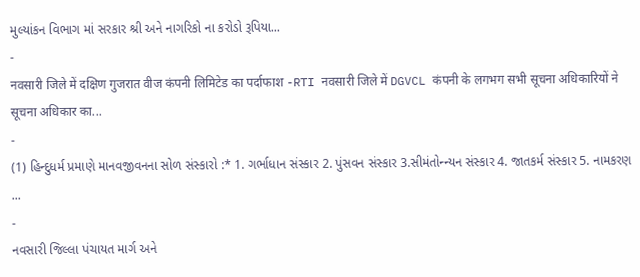મુલ્યાંકન વિભાગ માં સરકાર શ્રી અને નાગરિકો ના કરોડો રૂપિયા...
-
नवसारी जिले में दक्षिण गुजरात वीज कंपनी लिमिटेड का पर्दाफाश -RTI नवसारी जिले में DGVCL कंपनी के लगभग सभी सूचना अधिकारियों ने सूचना अधिकार का...
-
(1) હિન્દુધર્મ પ્રમાણે માનવજીવનના સોળ સંસ્કારો :* 1. ગર્ભાધાન સંસ્કાર 2. પુંસવન સંસ્કાર 3.સીમંતોન્ન્યન સંસ્કાર 4. જાતકર્મ સંસ્કાર 5. નામકરણ ...
-
નવસારી જિલ્લા પંચાયત માર્ગ અને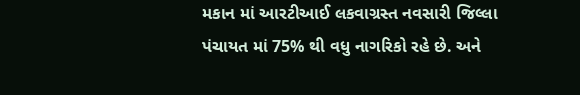મકાન માં આરટીઆઈ લકવાગ્રસ્ત નવસારી જિલ્લા પંચાયત માં 75% થી વધુ નાગરિકો રહે છે. અને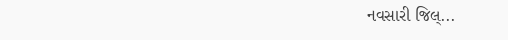નવસારી જિલ્...